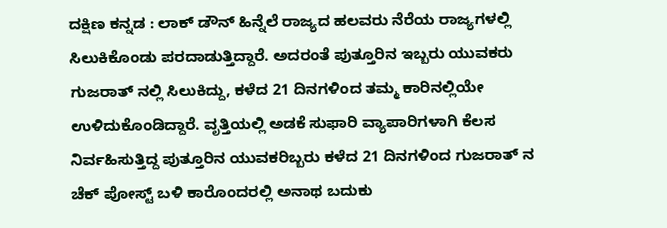ದಕ್ಷಿಣ ಕನ್ನಡ : ಲಾಕ್ ಡೌನ್ ಹಿನ್ನೆಲೆ ರಾಜ್ಯದ ಹಲವರು ನೆರೆಯ ರಾಜ್ಯಗಳಲ್ಲಿ ಸಿಲುಕಿಕೊಂಡು ಪರದಾಡುತ್ತಿದ್ದಾರೆ. ಅದರಂತೆ ಪುತ್ತೂರಿನ ಇಬ್ಬರು ಯುವಕರು ಗುಜರಾತ್ ನಲ್ಲಿ ಸಿಲುಕಿದ್ದು, ಕಳೆದ 21 ದಿನಗಳಿಂದ ತಮ್ಮ ಕಾರಿನಲ್ಲಿಯೇ ಉಳಿದುಕೊಂಡಿದ್ದಾರೆ. ವೃತ್ತಿಯಲ್ಲಿ ಅಡಕೆ ಸುಫಾರಿ ವ್ಯಾಪಾರಿಗಳಾಗಿ ಕೆಲಸ ನಿರ್ವಹಿಸುತ್ತಿದ್ದ ಪುತ್ತೂರಿನ ಯುವಕರಿಬ್ಬರು ಕಳೆದ 21 ದಿನಗಳಿಂದ ಗುಜರಾತ್ ನ ಚೆಕ್ ಪೋಸ್ಟ್ ಬಳಿ ಕಾರೊಂದರಲ್ಲಿ ಅನಾಥ ಬದುಕು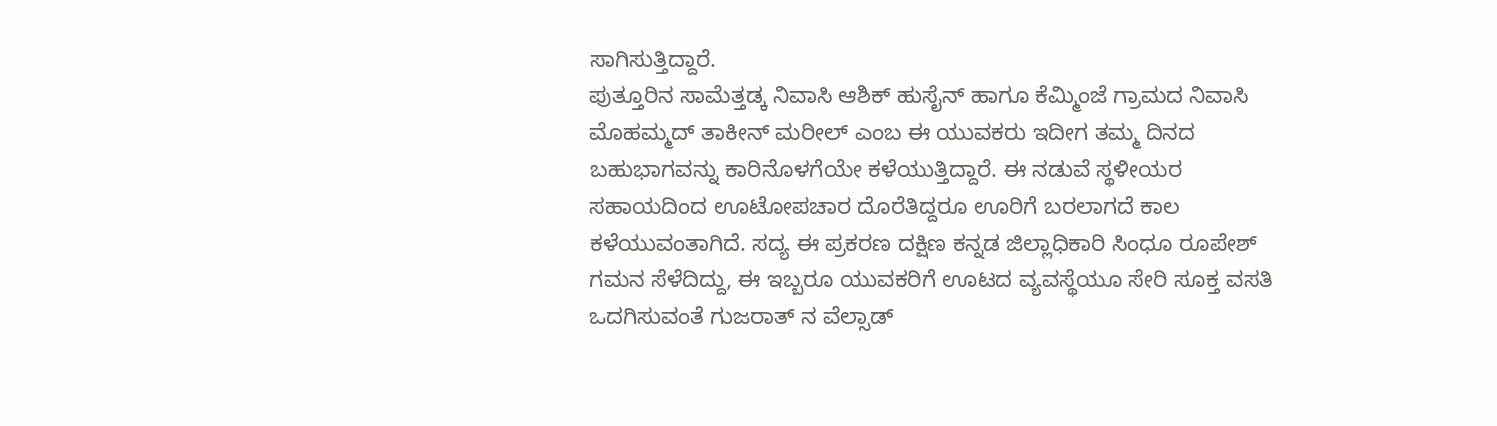ಸಾಗಿಸುತ್ತಿದ್ದಾರೆ.
ಪುತ್ತೂರಿನ ಸಾಮೆತ್ತಡ್ಕ ನಿವಾಸಿ ಆಶಿಕ್ ಹುಸೈನ್ ಹಾಗೂ ಕೆಮ್ಮಿಂಜೆ ಗ್ರಾಮದ ನಿವಾಸಿ ಮೊಹಮ್ಮದ್ ತಾಕೀನ್ ಮರೀಲ್ ಎಂಬ ಈ ಯುವಕರು ಇದೀಗ ತಮ್ಮ ದಿನದ ಬಹುಭಾಗವನ್ನು ಕಾರಿನೊಳಗೆಯೇ ಕಳೆಯುತ್ತಿದ್ದಾರೆ. ಈ ನಡುವೆ ಸ್ಥಳೀಯರ ಸಹಾಯದಿಂದ ಊಟೋಪಚಾರ ದೊರೆತಿದ್ದರೂ ಊರಿಗೆ ಬರಲಾಗದೆ ಕಾಲ ಕಳೆಯುವಂತಾಗಿದೆ. ಸದ್ಯ ಈ ಪ್ರಕರಣ ದಕ್ಷಿಣ ಕನ್ನಡ ಜಿಲ್ಲಾಧಿಕಾರಿ ಸಿಂಧೂ ರೂಪೇಶ್ ಗಮನ ಸೆಳೆದಿದ್ದು, ಈ ಇಬ್ಬರೂ ಯುವಕರಿಗೆ ಊಟದ ವ್ಯವಸ್ಥೆಯೂ ಸೇರಿ ಸೂಕ್ತ ವಸತಿ ಒದಗಿಸುವಂತೆ ಗುಜರಾತ್ ನ ವೆಲ್ಸಾಡ್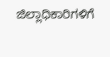ಜಿಲ್ಲಾಧಿಕಾರಿಗಳಿಗೆ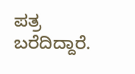ಪತ್ರ ಬರೆದಿದ್ದಾರೆ.